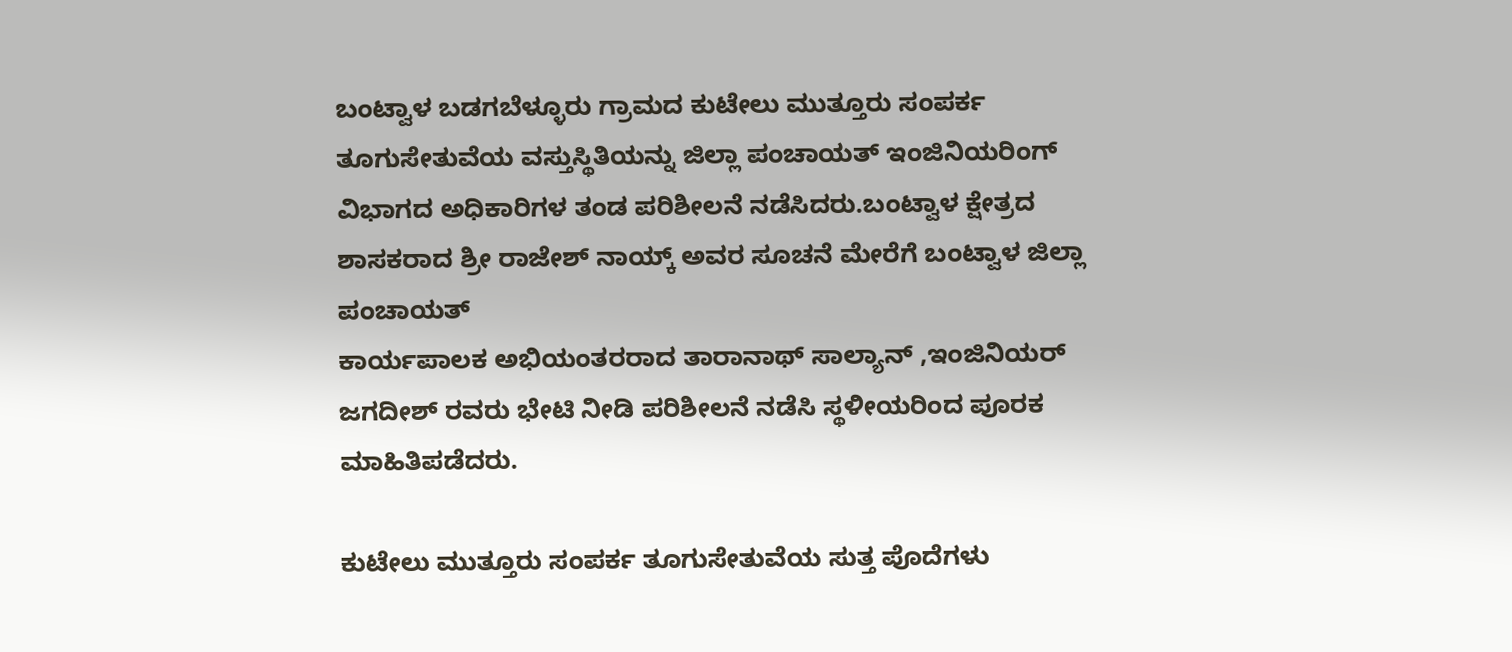ಬಂಟ್ವಾಳ ಬಡಗಬೆಳ್ಳೂರು ಗ್ರಾಮದ ಕುಟೇಲು ಮುತ್ತೂರು ಸಂಪರ್ಕ ತೂಗುಸೇತುವೆಯ ವಸ್ತುಸ್ಥಿತಿಯನ್ನು ಜಿಲ್ಲಾ ಪಂಚಾಯತ್ ಇಂಜಿನಿಯರಿಂಗ್ ವಿಭಾಗದ ಅಧಿಕಾರಿಗಳ ತಂಡ ಪರಿಶೀಲನೆ ನಡೆಸಿದರು.ಬಂಟ್ವಾಳ ಕ್ಷೇತ್ರದ ಶಾಸಕರಾದ ಶ್ರೀ ರಾಜೇಶ್ ನಾಯ್ಕ್ ಅವರ ಸೂಚನೆ ಮೇರೆಗೆ ಬಂಟ್ವಾಳ ಜಿಲ್ಲಾ ಪಂಚಾಯತ್
ಕಾರ್ಯಪಾಲಕ ಅಭಿಯಂತರರಾದ ತಾರಾನಾಥ್ ಸಾಲ್ಯಾನ್ ,ಇಂಜಿನಿಯರ್ ಜಗದೀಶ್ ರವರು ಭೇಟಿ ನೀಡಿ ಪರಿಶೀಲನೆ ನಡೆಸಿ ಸ್ಥಳೀಯರಿಂದ ಪೂರಕ ಮಾಹಿತಿಪಡೆದರು.

ಕುಟೇಲು ಮುತ್ತೂರು ಸಂಪರ್ಕ ತೂಗುಸೇತುವೆಯ ಸುತ್ತ ಪೊದೆಗಳು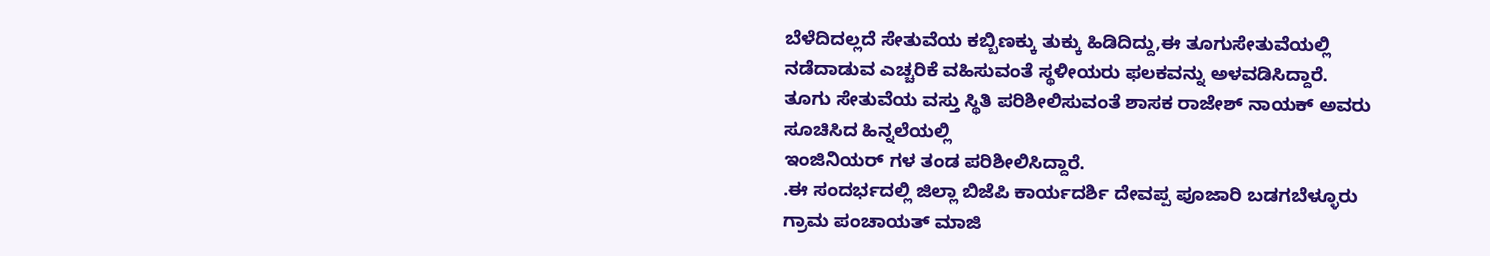ಬೆಳೆದಿದಲ್ಲದೆ ಸೇತುವೆಯ ಕಬ್ಬಿಣಕ್ಕು ತುಕ್ಕು ಹಿಡಿದಿದ್ದು,ಈ ತೂಗುಸೇತುವೆಯಲ್ಲಿ ನಡೆದಾಡುವ ಎಚ್ಚರಿಕೆ ವಹಿಸುವಂತೆ ಸ್ಥಳೀಯರು ಫಲಕವನ್ನು ಅಳವಡಿಸಿದ್ದಾರೆ.
ತೂಗು ಸೇತುವೆಯ ವಸ್ತು ಸ್ಥಿತಿ ಪರಿಶೀಲಿಸುವಂತೆ ಶಾಸಕ ರಾಜೇಶ್ ನಾಯಕ್ ಅವರು ಸೂಚಿಸಿದ ಹಿನ್ನಲೆಯಲ್ಲಿ
ಇಂಜಿನಿಯರ್ ಗಳ ತಂಡ ಪರಿಶೀಲಿಸಿದ್ದಾರೆ.
.ಈ ಸಂದರ್ಭದಲ್ಲಿ ಜಿಲ್ಲಾ ಬಿಜೆಪಿ ಕಾರ್ಯದರ್ಶಿ ದೇವಪ್ಪ ಪೂಜಾರಿ ಬಡಗಬೆಳ್ಳೂರು ಗ್ರಾಮ ಪಂಚಾಯತ್ ಮಾಜಿ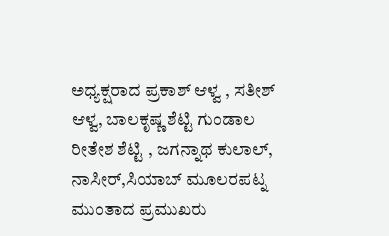ಅಧ್ಯಕ್ಷರಾದ ಪ್ರಕಾಶ್ ಆಳ್ವ , ಸತೀಶ್ ಆಳ್ವ, ಬಾಲಕೃಷ್ಣ ಶೆಟ್ಟಿ ಗುಂಡಾಲ ರೀತೇಶ ಶೆಟ್ಟಿ , ಜಗನ್ನಾಥ ಕುಲಾಲ್, ನಾಸೀರ್,ಸಿಯಾಬ್ ಮೂಲರಪಟ್ನ ಮುಂತಾದ ಪ್ರಮುಖರು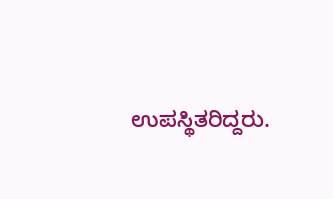ಉಪಸ್ಥಿತರಿದ್ದರು.